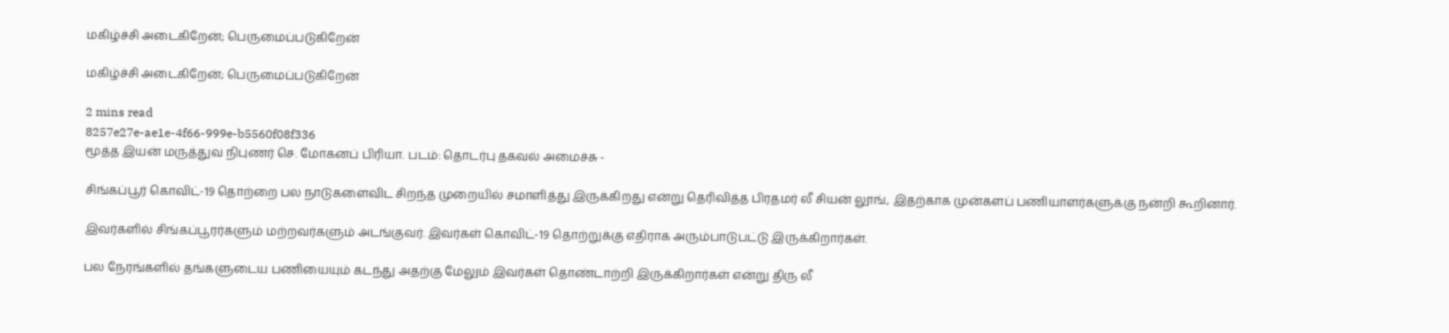மகிழ்ச்சி அடைகிறேன்; பெருமைப்படுகிறேன்

மகிழ்ச்சி அடைகிறேன்; பெருமைப்படுகிறேன்

2 mins read
8257e27e-ae1e-4f66-999e-b5560f08f336
மூத்த இயன் மருத்துவ நிபுணர் செ. மோகனப் பிரியா. படம்: தொடர்பு தகவல் அமைச்சு -

சிங்கப்பூர் கொவிட்-19 தொற்றை பல நாடுகளைவிட சிறந்த முறையில் சமாளித்து இருக்கிறது என்று தெரிவித்த பிரதமர் லீ சியன் லூங், இதற்காக முன்களப் பணியாளர்களுக்கு நன்றி கூறினார்.

இவர்களில் சிங்கப்பூரர்களும் மற்றவர்களும் அடங்குவர். இவர்கள் கொவிட்-19 தொற்றுக்கு எதிராக அரும்பாடுபட்டு இருக்கிறார்கள்.

பல நேரங்களில் தங்களுடைய பணியையும் கடந்து அதற்கு மேலும் இவர்கள் தொண்டாற்றி இருக்கிறார்கள் என்று திரு லீ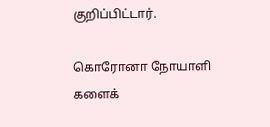குறிப்பிட்டார்.

கொரோனா நோயாளி களைக்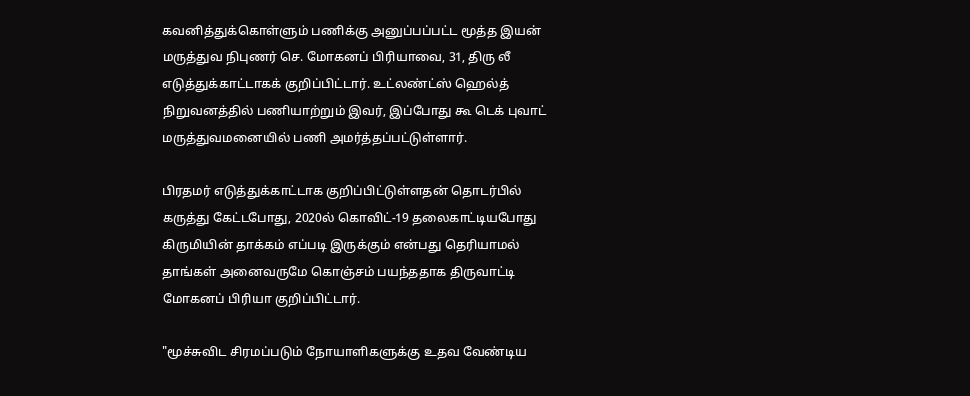கவனித்துக்கொள்ளும் பணிக்கு அனுப்பப்பட்ட மூத்த இயன் மருத்துவ நிபுணர் செ. மோகனப் பிரியாவை, 31, திரு லீ எடுத்துக்காட்டாகக் குறிப்பிட்டார். உட்லண்ட்ஸ் ஹெல்த் நிறுவனத்தில் பணியாற்றும் இவர், இப்போது கூ டெக் புவாட் மருத்துவமனையில் பணி அமர்த்தப்பட்டுள்ளார்.

பிரதமர் எடுத்துக்காட்டாக குறிப்பிட்டுள்ளதன் தொடர்பில் கருத்து கேட்டபோது, 2020ல் கொவிட்-19 தலைகாட்டியபோது கிருமியின் தாக்கம் எப்படி இருக்கும் என்பது தெரியாமல் தாங்கள் அனைவருமே கொஞ்சம் பயந்ததாக திருவாட்டி மோகனப் பிரியா குறிப்பிட்டார்.

"மூச்சுவிட சிரமப்படும் நோயாளிகளுக்கு உதவ வேண்டிய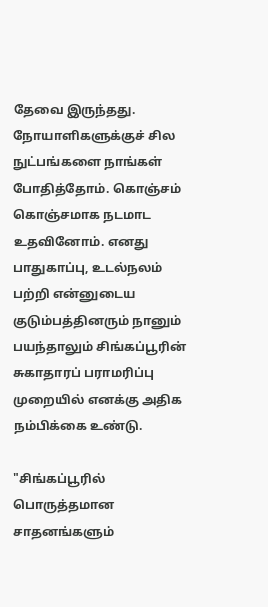தேவை இருந்தது. நோயாளிகளுக்குச் சில நுட்பங்களை நாங்கள் போதித்தோம். கொஞ்சம் கொஞ்சமாக நடமாட உதவினோம். எனது பாதுகாப்பு, உடல்நலம் பற்றி என்னுடைய குடும்பத்தினரும் நானும் பயந்தாலும் சிங்கப்பூரின் சுகாதாரப் பராமரிப்பு முறையில் எனக்கு அதிக நம்பிக்கை உண்டு.

"சிங்கப்பூரில் பொருத்தமான சாதனங்களும்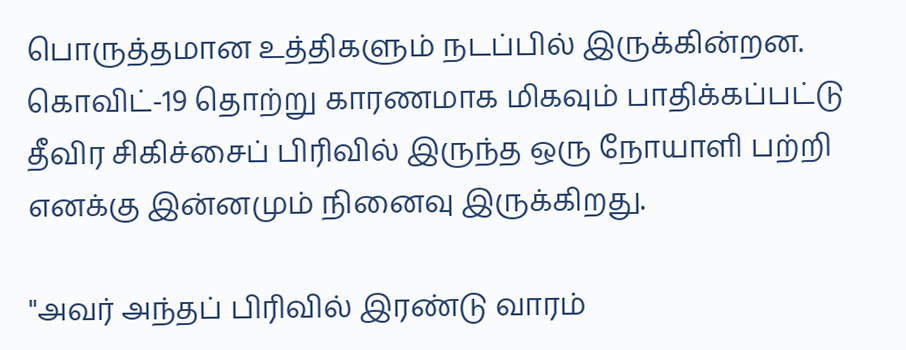பொருத்தமான உத்திகளும் நடப்பில் இருக்கின்றன. கொவிட்-19 தொற்று காரணமாக மிகவும் பாதிக்கப்பட்டு தீவிர சிகிச்சைப் பிரிவில் இருந்த ஒரு நோயாளி பற்றி எனக்கு இன்னமும் நினைவு இருக்கிறது.

"அவர் அந்தப் பிரிவில் இரண்டு வாரம்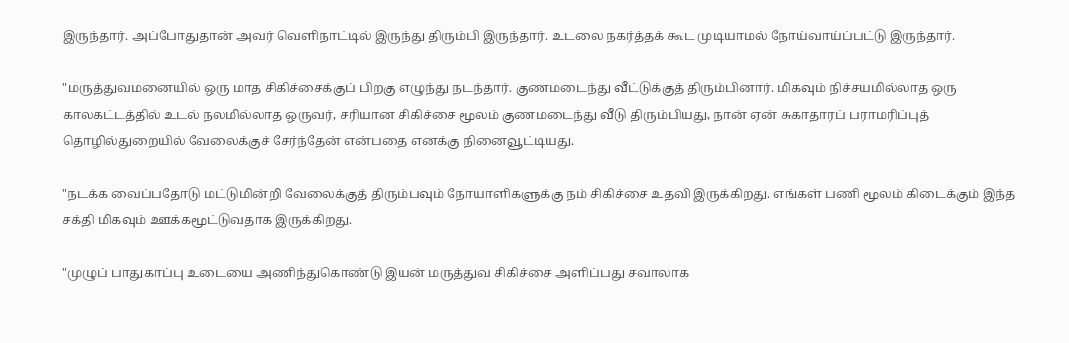இருந்தார். அப்போதுதான் அவர் வெளிநாட்டில் இருந்து திரும்பி இருந்தார். உடலை நகர்த்தக் கூட முடியாமல் நோய்வாய்ப்பட்டு இருந்தார்.

"மருத்துவமனையில் ஒரு மாத சிகிச்சைக்குப் பிறகு எழுந்து நடந்தார். குணமடைந்து வீட்டுக்குத் திரும்பினார். மிகவும் நிச்சயமில்லாத ஒரு காலகட்டத்தில் உடல் நலமில்லாத ஒருவர், சரியான சிகிச்சை மூலம் குணமடைந்து வீடு திரும்பியது, நான் ஏன் சுகாதாரப் பராமரிப்புத் தொழில்துறையில் வேலைக்குச் சேர்ந்தேன் என்பதை எனக்கு நினைவூட்டியது.

"நடக்க வைப்பதோடு மட்டுமின்றி வேலைக்குத் திரும்பவும் நோயாளிகளுக்கு நம் சிகிச்சை உதவி இருக்கிறது. எங்கள் பணி மூலம் கிடைக்கும் இந்த சக்தி மிகவும் ஊக்கமூட்டுவதாக இருக்கிறது.

"முழுப் பாதுகாப்பு உடையை அணிந்துகொண்டு இயன் மருத்துவ சிகிச்சை அளிப்பது சவாலாக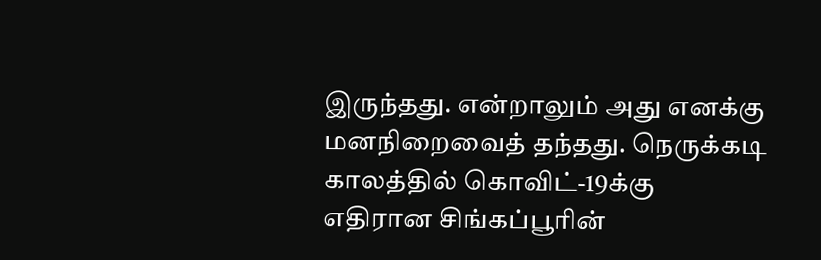இருந்தது. என்றாலும் அது எனக்கு மனநிறைவைத் தந்தது. நெருக்கடி காலத்தில் கொவிட்-19க்கு எதிரான சிங்கப்பூரின்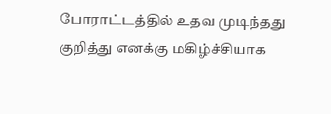போராட்டத்தில் உதவ முடிந்தது குறித்து எனக்கு மகிழ்ச்சியாக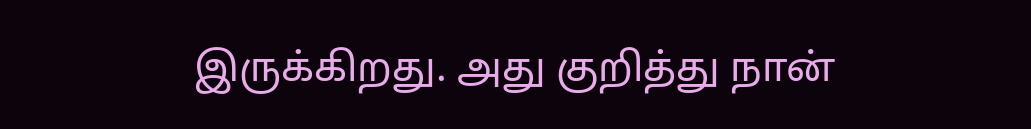இருக்கிறது. அது குறித்து நான்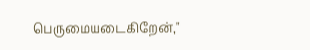பெருமையடைகிறேன்,"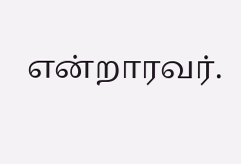என்றாரவர்.